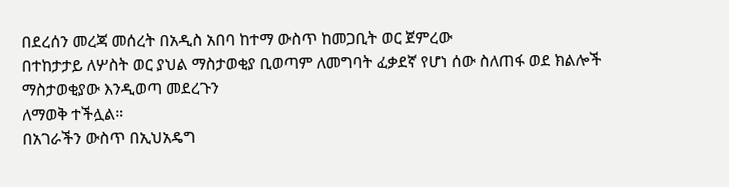በደረሰን መረጃ መሰረት በአዲስ አበባ ከተማ ውስጥ ከመጋቢት ወር ጀምረው
በተከታታይ ለሦስት ወር ያህል ማስታወቂያ ቢወጣም ለመግባት ፈቃደኛ የሆነ ሰው ስለጠፋ ወደ ክልሎች ማስታወቂያው እንዲወጣ መደረጉን
ለማወቅ ተችሏል።
በአገራችን ውስጥ በኢህአዴግ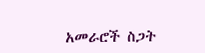አመራሮች ስጋት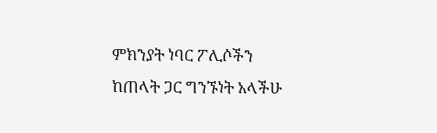ምክንያት ነባር ፖሊሶችን
ከጠላት ጋር ግንኙነት አላችሁ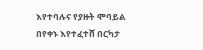እየተባሉና የያዙት ሞባይል በየቀኑ እየተፈተሸ በርካታ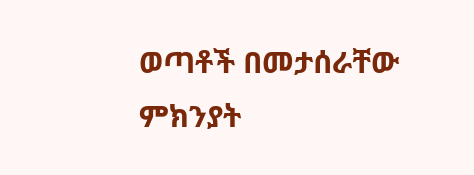ወጣቶች በመታሰራቸው ምክንያት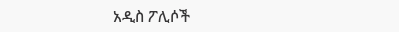አዲስ ፖሊሶች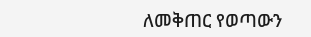ለመቅጠር የወጣውን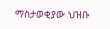ማስታወቂያው ህዝቡ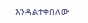እንዳልተቀበለው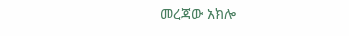መረጃው አክሎ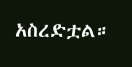አስረድቷል።